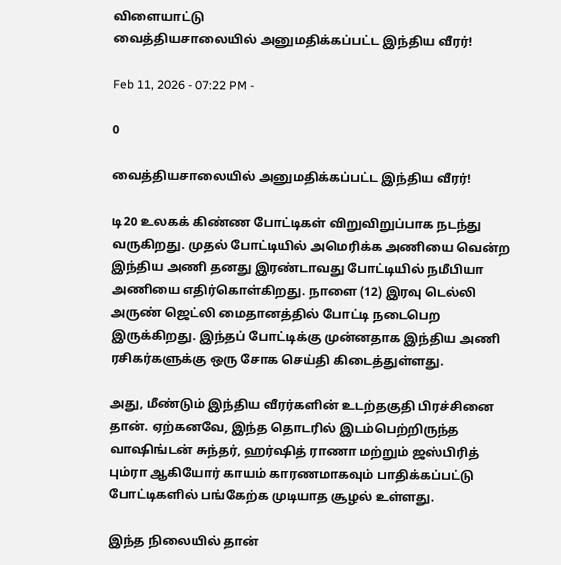விளையாட்டு
வைத்தியசாலையில் அனுமதிக்கப்பட்ட இந்திய வீரர்!

Feb 11, 2026 - 07:22 PM -

0

வைத்தியசாலையில் அனுமதிக்கப்பட்ட இந்திய வீரர்!

டி20 உலகக் கிண்ண போட்டிகள் விறுவிறுப்பாக நடந்து வருகிறது. முதல் போட்டியில் அமெரிக்க அணியை வென்ற இந்திய அணி தனது இரண்டாவது போட்டியில் நமீபியா அணியை எதிர்கொள்கிறது. நாளை (12) இரவு டெல்லி அருண் ஜெட்லி மைதானத்தில் போட்டி நடைபெற இருக்கிறது. இந்தப் போட்டிக்கு முன்னதாக இந்திய அணி ரசிகர்களுக்கு ஒரு சோக செய்தி கிடைத்துள்ளது.

அது, மீண்டும் இந்திய வீரர்களின் உடற்தகுதி பிரச்சினை தான். ஏற்கனவே, இந்த தொடரில் இடம்பெற்றிருந்த வாஷிங்டன் சுந்தர், ஹர்ஷித் ராணா மற்றும் ஜஸ்பிரித் பும்ரா ஆகியோர் காயம் காரணமாகவும் பாதிக்கப்பட்டு போட்டிகளில் பங்கேற்க முடியாத சூழல் உள்ளது.

இந்த நிலையில் தான்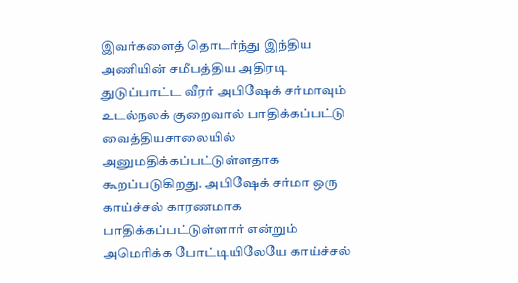இவர்களைத் தொடர்ந்து இந்திய அணியின் சமீபத்திய அதிரடி துடுப்பாட்ட வீரர் அபிஷேக் சர்மாவும் உடல்நலக் குறைவால் பாதிக்கப்பட்டு வைத்தியசாலையில் அனுமதிக்கப்பட்டுள்ளதாக கூறப்படுகிறது. அபிஷேக் சர்மா ஒரு காய்ச்சல் காரணமாக பாதிக்கப்பட்டுள்ளார் என்றும் அமெரிக்க போட்டியிலேயே காய்ச்சல்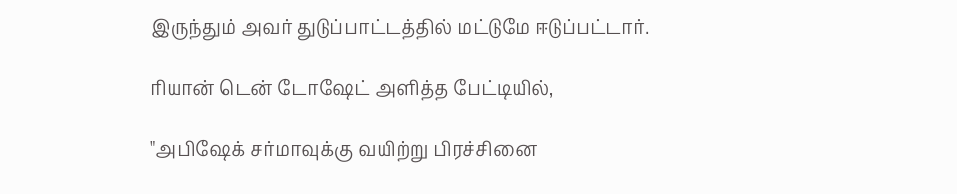இருந்தும் அவர் துடுப்பாட்டத்தில் மட்டுமே ஈடுப்பட்டார்.

ரியான் டென் டோஷேட் அளித்த பேட்டியில்,

"அபிஷேக் சர்மாவுக்கு வயிற்று பிரச்சினை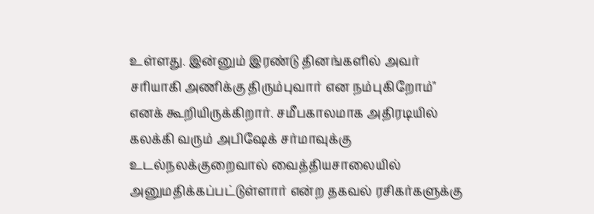உள்ளது. இன்னும் இரண்டு தினங்களில் அவர் சரியாகி அணிக்கு திரும்புவார் என நம்புகிறோம்" எனக் கூறியிருக்கிறார். சமீபகாலமாக அதிரடியில் கலக்கி வரும் அபிஷேக் சர்மாவுக்கு உடல்நலக்குறைவால் வைத்தியசாலையில் அனுமதிக்கப்பட்டுள்ளார் என்ற தகவல் ரசிகர்களுக்கு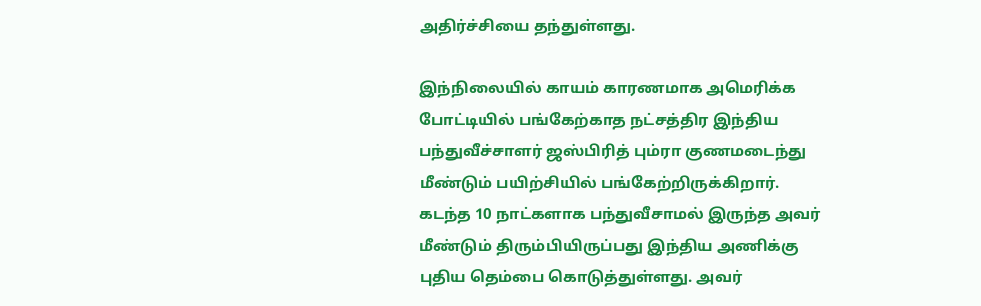அதிர்ச்சியை தந்துள்ளது.

இந்நிலையில் காயம் காரணமாக அமெரிக்க போட்டியில் பங்கேற்காத நட்சத்திர இந்திய பந்துவீச்சாளர் ஜஸ்பிரித் பும்ரா குணமடைந்து மீண்டும் பயிற்சியில் பங்கேற்றிருக்கிறார். கடந்த 10 நாட்களாக பந்துவீசாமல் இருந்த அவர் மீண்டும் திரும்பியிருப்பது இந்திய அணிக்கு புதிய தெம்பை கொடுத்துள்ளது. அவர்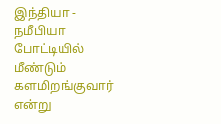இந்தியா - நமீபியா போட்டியில் மீண்டும் களமிறங்குவார் என்று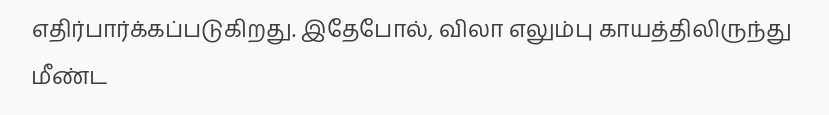எதிர்பார்க்கப்படுகிறது. இதேபோல், விலா எலும்பு காயத்திலிருந்து மீண்ட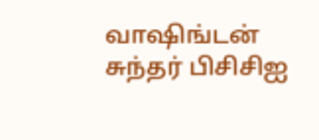வாஷிங்டன் சுந்தர் பிசிசிஐ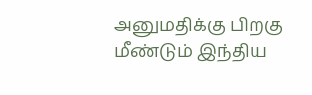அனுமதிக்கு பிறகு மீண்டும் இந்திய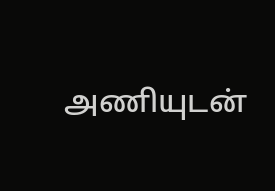அணியுடன்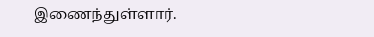இணைந்துள்ளார்.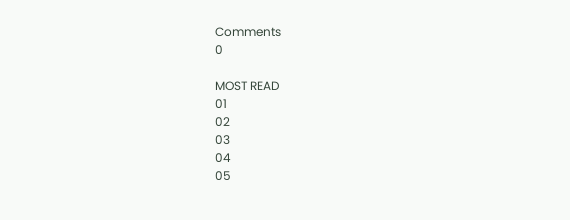Comments
0

MOST READ
01
02
03
04
05